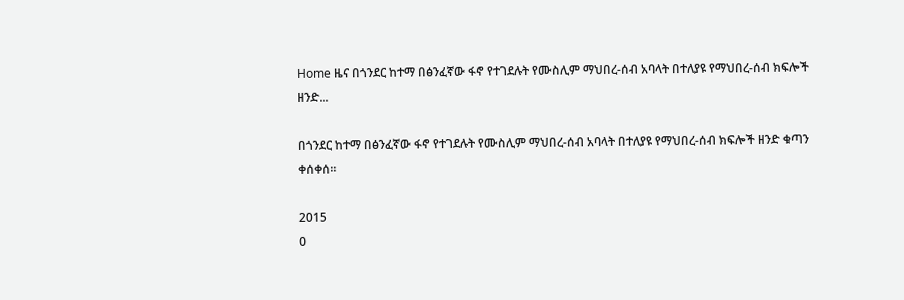Home ዜና በጎንደር ከተማ በፅንፈኛው ፋኖ የተገደሉት የሙስሊም ማህበረ-ሰብ አባላት በተለያዩ የማህበረ-ሰብ ክፍሎች ዘንድ...

በጎንደር ከተማ በፅንፈኛው ፋኖ የተገደሉት የሙስሊም ማህበረ-ሰብ አባላት በተለያዩ የማህበረ-ሰብ ክፍሎች ዘንድ ቁጣን ቀሰቀሰ።

2015
0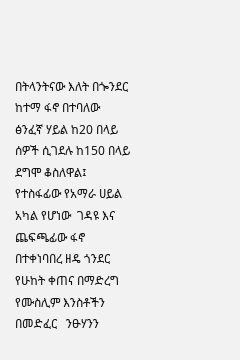በትላንትናው እለት በጐንደር ከተማ ፋኖ በተባለው ፅንፈኛ ሃይል ከ20 በላይ ሰዎች ሲገደሉ ከ150 በላይ ደግሞ ቆስለዋል፤ የተስፋፊው የአማራ ሀይል አካል የሆነው  ገዳዩ እና ጨፍጫፊው ፋኖ   በተቀነባበረ ዘዴ ጎንደር የሁከት ቀጠና በማድረግ የሙስሊም እንስቶችን በመድፈር   ንፁሃንን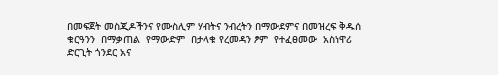በመፍጀት መስጂዶችንና የሙስሊም ሃብትና ንብረትን በማውደምና በመዝረፍ ቅዱሰ ቁርዓንን  በማቃጠል  የማውድም  በታላቁ የረመዳን ፆም  የተፈፀመው  አስነዋሪ ድርጊት ጎንደር አና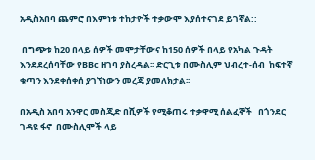አዲስአበባ ጨምሮ በእምነቱ ተከታዮች ተቃውሞ እያሰተናገደ ይገኛል::

 በግጭቱ ከ20 በላይ ሰዎች መሞታቸውና ከ150 ሰዎች በላይ የአካል ጉዳት እንደደረሰባቸው የBBc ዘገባ ያስረዳል፡፡ ድርጊቱ በሙስሊም ህብረተ-ሰብ  ከፍተኛ ቁጣን እንደቀሰቀሰ ያገኘነውን መረጃ ያመለክታል፡፡

በአዲስ አበባ አንዋር መስጂድ በሺዎች የሚቆጠሩ ተቃዋሚ ሰልፈኞች   በጎንደር ገዳዩ ፋኖ  በሙስሊሞች ላይ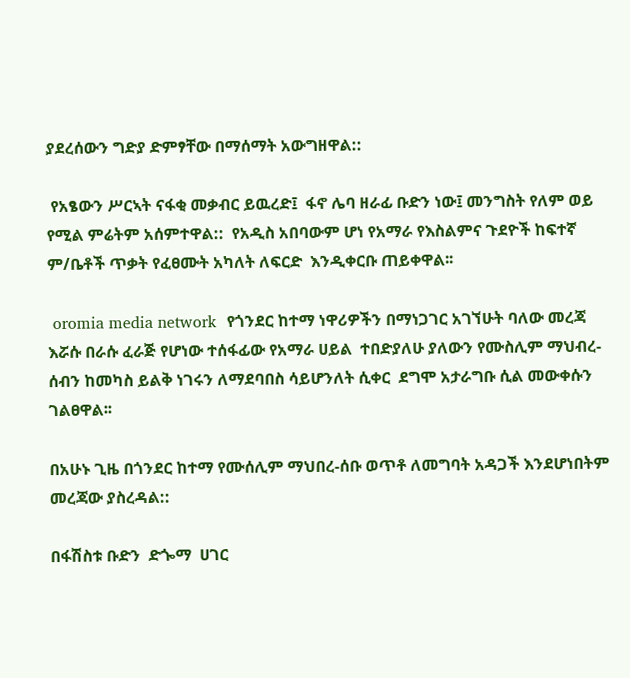ያደረሰውን ግድያ ድምፃቸው በማሰማት አውግዘዋል::

 የአፄውን ሥርኣት ናፋቂ መቃብር ይዉረድ፤  ፋኖ ሌባ ዘራፊ ቡድን ነው፤ መንግስት የለም ወይ የሚል ምሬትም አሰምተዋል::  የአዲስ አበባውም ሆነ የአማራ የእስልምና ጉደዮች ከፍተኛ ም/ቤቶች ጥቃት የፈፀሙት አካለት ለፍርድ  እንዲቀርቡ ጠይቀዋል፡፡

 oromia media network  የጎንደር ከተማ ነዋሪዎችን በማነጋገር አገኘሁት ባለው መረጃ    እሯሱ በራሱ ፈራጅ የሆነው ተሰፋፊው የአማራ ሀይል  ተበድያለሁ ያለውን የሙስሊም ማህብረ-ሰብን ከመካስ ይልቅ ነገሩን ለማደባበስ ሳይሆንለት ሲቀር  ደግሞ አታራግቡ ሲል መውቀሱን ገልፀዋል፡፡

በአሁኑ ጊዜ በጎንደር ከተማ የሙሰሊም ማህበረ-ሰቡ ወጥቶ ለመግባት አዳጋች እንደሆነበትም መረጃው ያስረዳል::

በፋሽስቱ ቡድን  ድጐማ  ሀገር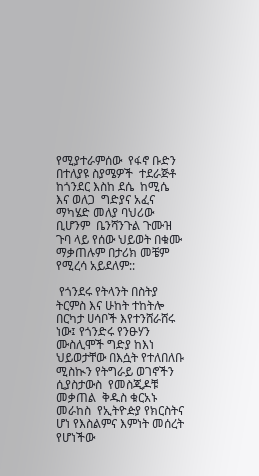የሚያተራምሰው  የፋኖ ቡድን  በተለያዩ ስያሜዎች  ተደራጅቶ ከጎንደር እስከ ደሴ  ከሚሴ  እና ወለጋ  ግድያና አፈና ማካሄድ መለያ ባህሪው  ቢሆንም  ቤንሻንጉል ጉሙዝ ጉባ ላይ የሰው ህይወት በቁሙ ማቃጠሉም በታሪክ መቼም የሚረሳ አይደለም::

 የጎንደሩ የትላንት በስትያ ትርምስ እና ሁከት ተከትሎ በርካታ ሀሳቦች እየተንሸራሸሩ ነው፤ የጎንድሩ የንፁሃን ሙስሊሞች ግድያ ከእነ ህይወታቸው በእሷት የተለበለቡ ሚስኲን የትግራይ ወገኖችን ሲያስታውስ  የመስጂዶቹ መቃጠል  ቅዱስ ቁርአኑ መራከስ  የኢትዮዽያ የክርስትና ሆነ የእስልምና እምነት መሰረት የሆነችው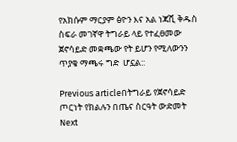የአክሱም ማርያም ፅዮን እና አል ነጃሺ ቅዱስ ስፍራ መገኛዋ ትግራይ ላይ የተፈፀመው ጀኖሳይድ መቋጫው የት ይሆን የሚለውንን ጥያቄ ማጫሩ ግድ  ሆኗል::

Previous articleበትግራይ የጀኖሳይድ ጦርነት የክልሉን በጤና ስርዓት ውድመት
Next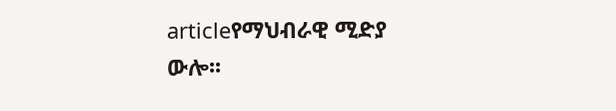articleየማህብራዊ ሚድያ ውሎ፡፡